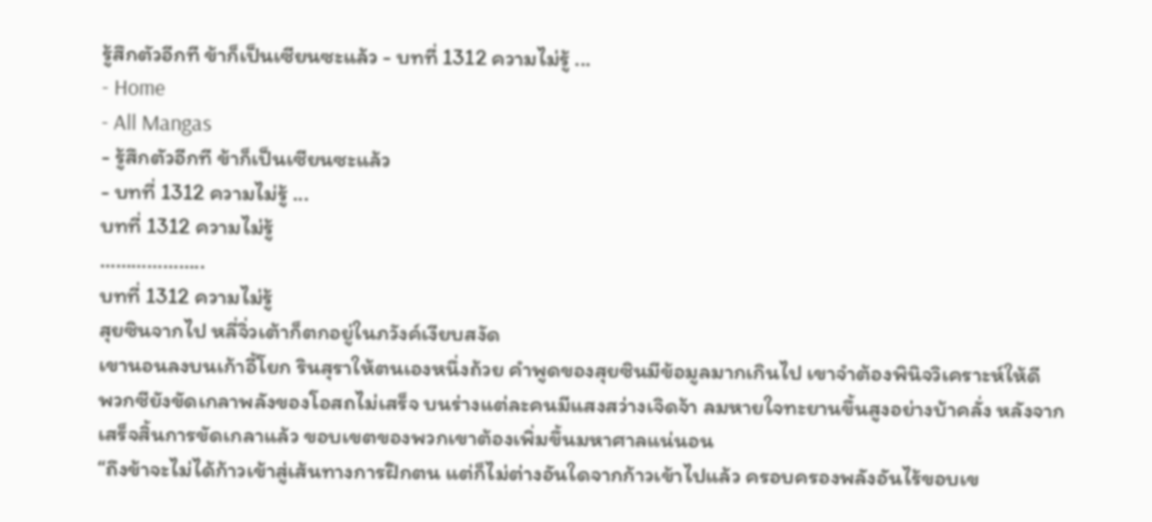รู้สึกตัวอีกที ข้าก็เป็นเซียนซะแล้ว - บทที่ 1312 ความไม่รู้ ...
- Home
- All Mangas
- รู้สึกตัวอีกที ข้าก็เป็นเซียนซะแล้ว
- บทที่ 1312 ความไม่รู้ ...
บทที่ 1312 ความไม่รู้
………………..
บทที่ 1312 ความไม่รู้
สุยซินจากไป หลี่จิ่วเต้าก็ตกอยู่ในภวังค์เงียบสงัด
เขานอนลงบนเก้าอี้โยก รินสุราให้ตนเองหนึ่งถ้วย คำพูดของสุยซินมีข้อมูลมากเกินไป เขาจำต้องพินิจวิเคราะห์ให้ดี
พวกซียังขัดเกลาพลังของโอสถไม่เสร็จ บนร่างแต่ละคนมีแสงสว่างเจิดจ้า ลมหายใจทะยานขึ้นสูงอย่างบ้าคลั่ง หลังจากเสร็จสิ้นการขัดเกลาแล้ว ขอบเขตของพวกเขาต้องเพิ่มขึ้นมหาศาลแน่นอน
“ถึงข้าจะไม่ได้ก้าวเข้าสู่เส้นทางการฝึกตน แต่ก็ไม่ต่างอันใดจากก้าวเข้าไปแล้ว ครอบครองพลังอันไร้ขอบเข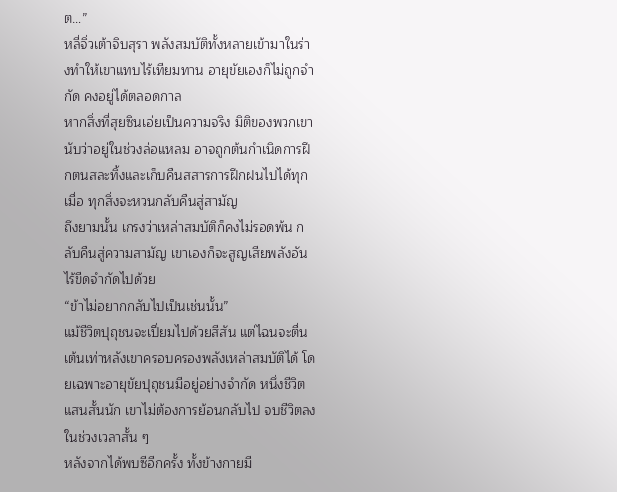ต…”
หลี่จิ่วเต้าจิบสุรา พลังสมบัติทั้งหลายเข้ามาในร่างทำให้เขาแทบไร้เทียมทาน อายุขัยเองก็ไม่ถูกจำกัด คงอยู่ได้ตลอดกาล
หากสิ่งที่สุยซินเอ่ยเป็นความจริง มิติของพวกเขานับว่าอยู่ในช่วงล่อแหลม อาจถูกต้นกำเนิดการฝึกตนสละทิ้งและเก็บคืนสสารการฝึกฝนไปได้ทุกเมื่อ ทุกสิ่งจะหวนกลับคืนสู่สามัญ
ถึงยามนั้น เกรงว่าเหล่าสมบัติก็คงไม่รอดพ้น กลับคืนสู่ความสามัญ เขาเองก็จะสูญเสียพลังอันไร้ขีดจำกัดไปด้วย
“ข้าไม่อยากกลับไปเป็นเช่นนั้น”
แม้ชีวิตปุถุชนจะเปี่ยมไปด้วยสีสัน แต่ไฉนจะตื่นเต้นเท่าหลังเขาครอบครองพลังเหล่าสมบัติได้ โดยเฉพาะอายุขัยปุถุชนมีอยู่อย่างจำกัด หนึ่งชีวิตแสนสั้นนัก เขาไม่ต้องการย้อนกลับไป จบชีวิตลงในช่วงเวลาสั้น ๆ
หลังจากได้พบซีอีกครั้ง ทั้งข้างกายมี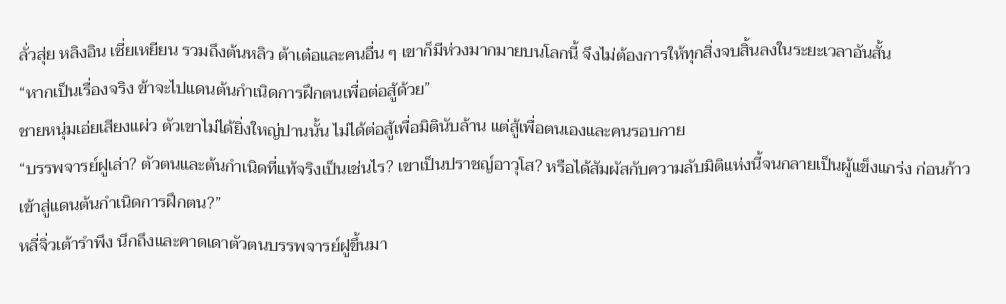ลั่วสุ่ย หลิงอิน เซี่ยเหยียน รวมถึงต้นหลิว ต้าเต๋อและคนอื่น ๆ เขาก็มีห่วงมากมายบนโลกนี้ จึงไม่ต้องการให้ทุกสิ่งจบสิ้นลงในระยะเวลาอันสั้น
“หากเป็นเรื่องจริง ข้าจะไปแดนต้นกำเนิดการฝึกตนเพื่อต่อสู้ด้วย”
ชายหนุ่มเอ่ยเสียงแผ่ว ตัวเขาไม่ได้ยิ่งใหญ่ปานนั้น ไม่ได้ต่อสู้เพื่อมิตินับล้าน แต่สู้เพื่อตนเองและคนรอบกาย
“บรรพจารย์ฝูเล่า? ตัวตนและต้นกำเนิดที่แท้จริงเป็นเช่นไร? เขาเป็นปราชญ์อาวุโส? หรือได้สัมผัสกับความลับมิติแห่งนี้จนกลายเป็นผู้แข็งแกร่ง ก่อนก้าวเข้าสู่แดนต้นกำเนิดการฝึกตน?”
หลี่จิ่วเต้ารำพึง นึกถึงและคาดเดาตัวตนบรรพจารย์ฝูขึ้นมา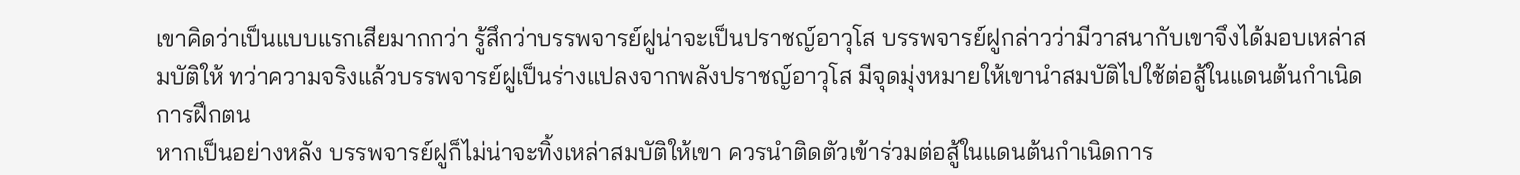เขาคิดว่าเป็นแบบแรกเสียมากกว่า รู้สึกว่าบรรพจารย์ฝูน่าจะเป็นปราชญ์อาวุโส บรรพจารย์ฝูกล่าวว่ามีวาสนากับเขาจึงได้มอบเหล่าสมบัติให้ ทว่าความจริงแล้วบรรพจารย์ฝูเป็นร่างแปลงจากพลังปราชญ์อาวุโส มีจุดมุ่งหมายให้เขานำสมบัติไปใช้ต่อสู้ในแดนต้นกำเนิดการฝึกตน
หากเป็นอย่างหลัง บรรพจารย์ฝูก็ไม่น่าจะทิ้งเหล่าสมบัติให้เขา ควรนำติดตัวเข้าร่วมต่อสู้ในแดนต้นกำเนิดการ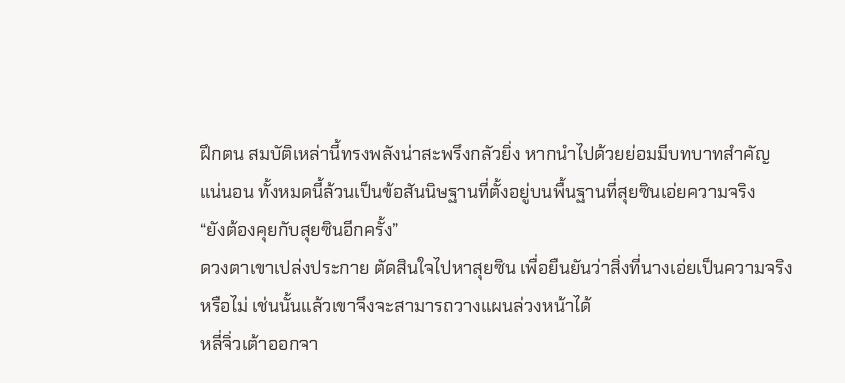ฝึกตน สมบัติเหล่านี้ทรงพลังน่าสะพรึงกลัวยิ่ง หากนำไปด้วยย่อมมีบทบาทสำคัญ
แน่นอน ทั้งหมดนี้ล้วนเป็นข้อสันนิษฐานที่ตั้งอยู่บนพื้นฐานที่สุยซินเอ่ยความจริง
“ยังต้องคุยกับสุยซินอีกครั้ง”
ดวงตาเขาเปล่งประกาย ตัดสินใจไปหาสุยซิน เพื่อยืนยันว่าสิ่งที่นางเอ่ยเป็นความจริงหรือไม่ เช่นนั้นแล้วเขาจึงจะสามารถวางแผนล่วงหน้าได้
หลี่จิ่วเต้าออกจา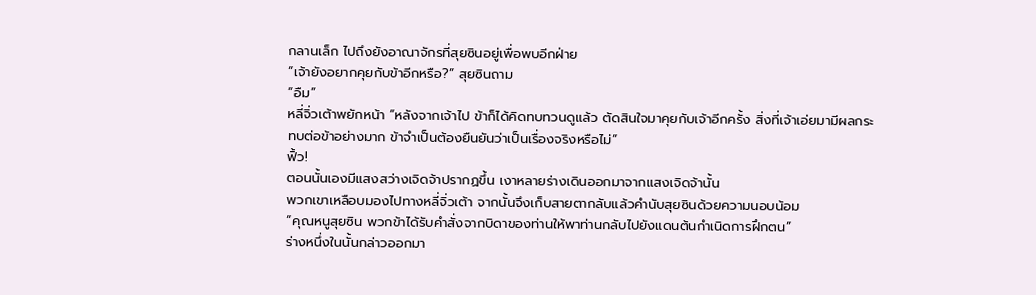กลานเล็ก ไปถึงยังอาณาจักรที่สุยซินอยู่เพื่อพบอีกฝ่าย
“เจ้ายังอยากคุยกับข้าอีกหรือ?” สุยซินถาม
“อืม”
หลี่จิ่วเต้าพยักหน้า “หลังจากเจ้าไป ข้าก็ได้คิดทบทวนดูแล้ว ตัดสินใจมาคุยกับเจ้าอีกครั้ง สิ่งที่เจ้าเอ่ยมามีผลกระทบต่อข้าอย่างมาก ข้าจำเป็นต้องยืนยันว่าเป็นเรื่องจริงหรือไม่”
ฟิ้ว!
ตอนนั้นเองมีแสงสว่างเจิดจ้าปรากฏขึ้น เงาหลายร่างเดินออกมาจากแสงเจิดจ้านั้น
พวกเขาเหลือบมองไปทางหลี่จิ่วเต้า จากนั้นจึงเก็บสายตากลับแล้วคำนับสุยซินด้วยความนอบน้อม
“คุณหนูสุยซิน พวกข้าได้รับคำสั่งจากบิดาของท่านให้พาท่านกลับไปยังแดนต้นกำเนิดการฝึกตน”
ร่างหนึ่งในนั้นกล่าวออกมา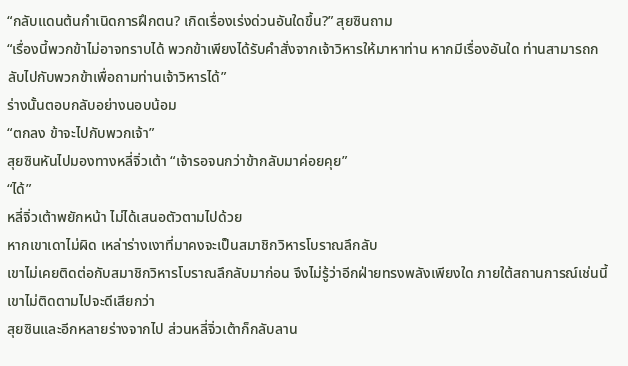“กลับแดนต้นกำเนิดการฝึกตน? เกิดเรื่องเร่งด่วนอันใดขึ้น?” สุยซินถาม
“เรื่องนี้พวกข้าไม่อาจทราบได้ พวกข้าเพียงได้รับคำสั่งจากเจ้าวิหารให้มาหาท่าน หากมีเรื่องอันใด ท่านสามารถกลับไปกับพวกข้าเพื่อถามท่านเจ้าวิหารได้”
ร่างนั้นตอบกลับอย่างนอบน้อม
“ตกลง ข้าจะไปกับพวกเจ้า”
สุยซินหันไปมองทางหลี่จิ่วเต้า “เจ้ารอจนกว่าข้ากลับมาค่อยคุย”
“ได้”
หลี่จิ่วเต้าพยักหน้า ไม่ได้เสนอตัวตามไปด้วย
หากเขาเดาไม่ผิด เหล่าร่างเงาที่มาคงจะเป็นสมาชิกวิหารโบราณลึกลับ
เขาไม่เคยติดต่อกับสมาชิกวิหารโบราณลึกลับมาก่อน จึงไม่รู้ว่าอีกฝ่ายทรงพลังเพียงใด ภายใต้สถานการณ์เช่นนี้ เขาไม่ติดตามไปจะดีเสียกว่า
สุยซินและอีกหลายร่างจากไป ส่วนหลี่จิ่วเต้าก็กลับลาน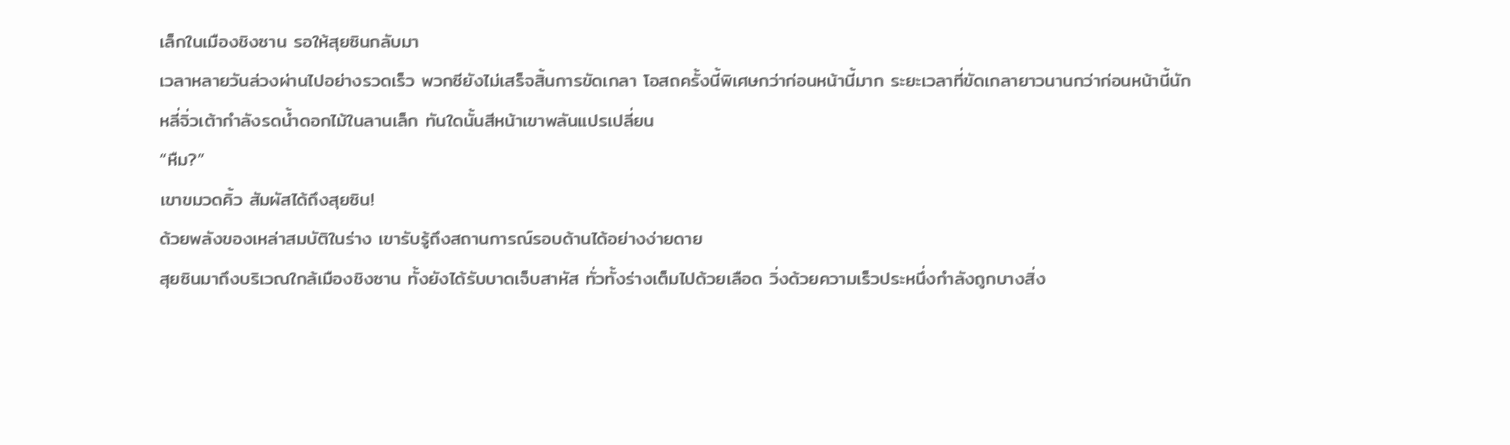เล็กในเมืองชิงซาน รอให้สุยซินกลับมา
เวลาหลายวันล่วงผ่านไปอย่างรวดเร็ว พวกซียังไม่เสร็จสิ้นการขัดเกลา โอสถครั้งนี้พิเศษกว่าก่อนหน้านี้มาก ระยะเวลาที่ขัดเกลายาวนานกว่าก่อนหน้านี้นัก
หลี่จิ่วเต้ากำลังรดน้ำดอกไม้ในลานเล็ก ทันใดนั้นสีหน้าเขาพลันแปรเปลี่ยน
“หืม?”
เขาขมวดคิ้ว สัมผัสได้ถึงสุยซิน!
ด้วยพลังของเหล่าสมบัติในร่าง เขารับรู้ถึงสถานการณ์รอบด้านได้อย่างง่ายดาย
สุยซินมาถึงบริเวณใกล้เมืองชิงซาน ทั้งยังได้รับบาดเจ็บสาหัส ทั่วทั้งร่างเต็มไปด้วยเลือด วิ่งด้วยความเร็วประหนึ่งกำลังถูกบางสิ่ง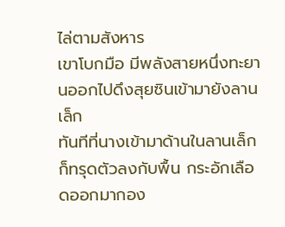ไล่ตามสังหาร
เขาโบกมือ มีพลังสายหนึ่งทะยานออกไปดึงสุยซินเข้ามายังลานเล็ก
ทันทีที่นางเข้ามาด้านในลานเล็กก็ทรุดตัวลงกับพื้น กระอักเลือดออกมากอง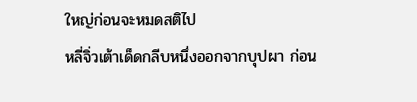ใหญ่ก่อนจะหมดสติไป
หลี่จิ่วเต้าเด็ดกลีบหนึ่งออกจากบุปผา ก่อน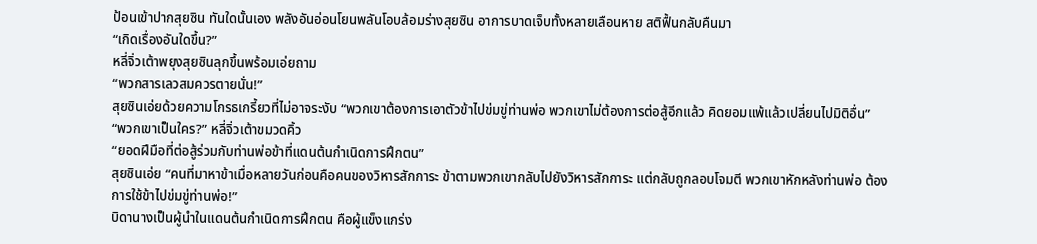ป้อนเข้าปากสุยซิน ทันใดนั้นเอง พลังอันอ่อนโยนพลันโอบล้อมร่างสุยซิน อาการบาดเจ็บทั้งหลายเลือนหาย สติฟื้นกลับคืนมา
“เกิดเรื่องอันใดขึ้น?”
หลี่จิ่วเต้าพยุงสุยซินลุกขึ้นพร้อมเอ่ยถาม
“พวกสารเลวสมควรตายนั่น!”
สุยซินเอ่ยด้วยความโกรธเกรี้ยวที่ไม่อาจระงับ “พวกเขาต้องการเอาตัวข้าไปข่มขู่ท่านพ่อ พวกเขาไม่ต้องการต่อสู้อีกแล้ว คิดยอมแพ้แล้วเปลี่ยนไปมิติอื่น”
“พวกเขาเป็นใคร?” หลี่จิ่วเต้าขมวดคิ้ว
“ยอดฝีมือที่ต่อสู้ร่วมกับท่านพ่อข้าที่แดนต้นกำเนิดการฝึกตน”
สุยซินเอ่ย “คนที่มาหาข้าเมื่อหลายวันก่อนคือคนของวิหารสักการะ ข้าตามพวกเขากลับไปยังวิหารสักการะ แต่กลับถูกลอบโจมตี พวกเขาหักหลังท่านพ่อ ต้องการใช้ข้าไปข่มขู่ท่านพ่อ!”
บิดานางเป็นผู้นำในแดนต้นกำเนิดการฝึกตน คือผู้แข็งแกร่ง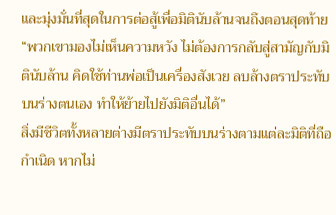และมุ่งมั่นที่สุดในการต่อสู้เพื่อมิตินับล้านจนถึงตอนสุดท้าย
“พวกเขามองไม่เห็นความหวัง ไม่ต้องการกลับสู่สามัญกับมิตินับล้าน คิดใช้ท่านพ่อเป็นเครื่องสังเวย ลบล้างตราประทับบนร่างตนเอง ทำให้ย้ายไปยังมิติอื่นได้”
สิ่งมีชีวิตทั้งหลายต่างมีตราประทับบนร่างตามแต่ละมิติที่ถือกำเนิด หากไม่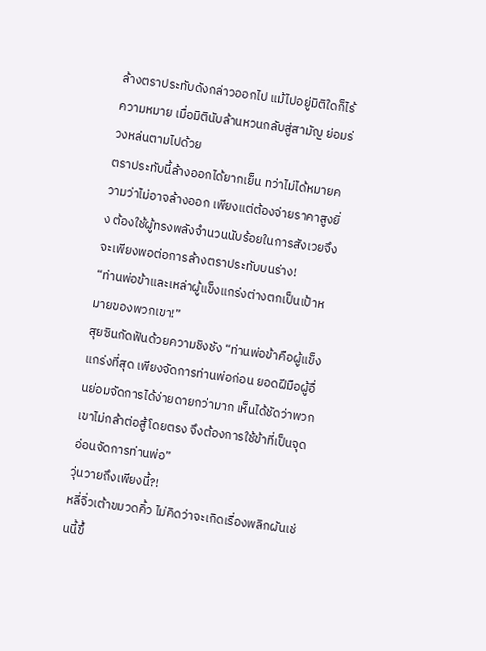ล้างตราประทับดังกล่าวออกไป แม้ไปอยู่มิติใดก็ไร้ความหมาย เมื่อมิตินับล้านหวนกลับสู่สามัญ ย่อมร่วงหล่นตามไปด้วย
ตราประทับนี้ล้างออกได้ยากเย็น ทว่าไม่ได้หมายความว่าไม่อาจล้างออก เพียงแต่ต้องจ่ายราคาสูงยิ่ง ต้องใช้ผู้ทรงพลังจำนวนนับร้อยในการสังเวยจึงจะเพียงพอต่อการล้างตราประทับบนร่าง!
“ท่านพ่อข้าและเหล่าผู้แข็งแกร่งต่างตกเป็นเป้าหมายของพวกเขา!”
สุยซินกัดฟันด้วยความชิงชัง “ท่านพ่อข้าคือผู้แข็งแกร่งที่สุด เพียงจัดการท่านพ่อก่อน ยอดฝีมือผู้อื่นย่อมจัดการได้ง่ายดายกว่ามาก เห็นได้ชัดว่าพวกเขาไม่กล้าต่อสู้โดยตรง จึงต้องการใช้ข้าที่เป็นจุดอ่อนจัดการท่านพ่อ”
วุ่นวายถึงเพียงนี้?!
หลี่จิ่วเต้าขมวดคิ้ว ไม่คิดว่าจะเกิดเรื่องพลิกผันเช่นนี้ขึ้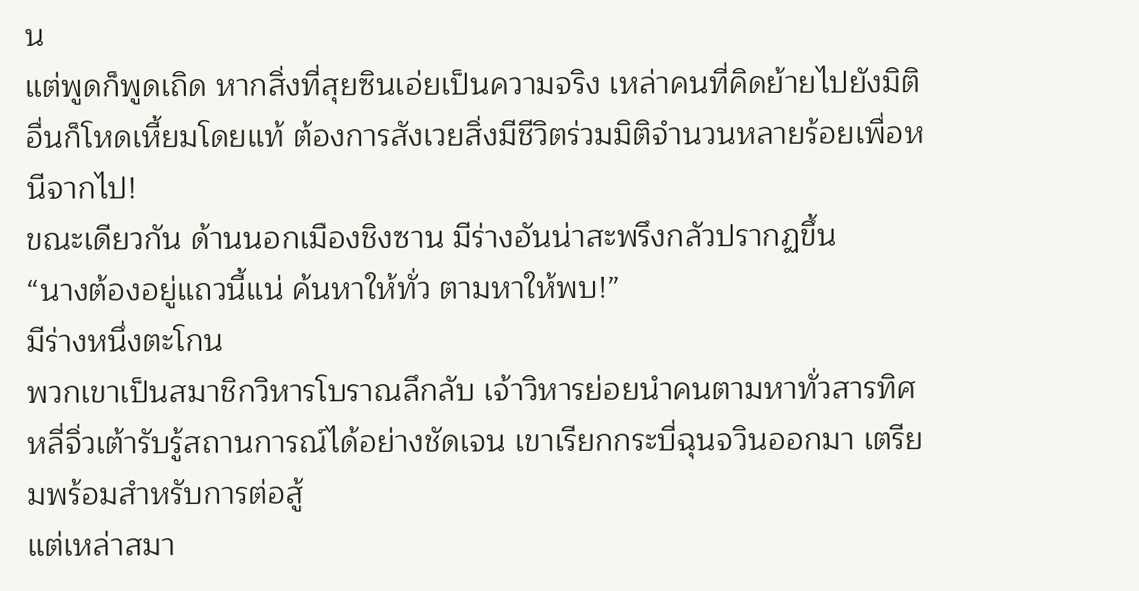น
แต่พูดก็พูดเถิด หากสิ่งที่สุยซินเอ่ยเป็นความจริง เหล่าคนที่คิดย้ายไปยังมิติอื่นก็โหดเหี้ยมโดยแท้ ต้องการสังเวยสิ่งมีชีวิตร่วมมิติจำนวนหลายร้อยเพื่อหนีจากไป!
ขณะเดียวกัน ด้านนอกเมืองชิงซาน มีร่างอันน่าสะพรึงกลัวปรากฏขึ้น
“นางต้องอยู่แถวนี้แน่ ค้นหาให้ทั่ว ตามหาให้พบ!”
มีร่างหนึ่งตะโกน
พวกเขาเป็นสมาชิกวิหารโบราณลึกลับ เจ้าวิหารย่อยนำคนตามหาทั่วสารทิศ
หลี่จิ่วเต้ารับรู้สถานการณ์ได้อย่างชัดเจน เขาเรียกกระบี่ฉุนจวินออกมา เตรียมพร้อมสำหรับการต่อสู้
แต่เหล่าสมา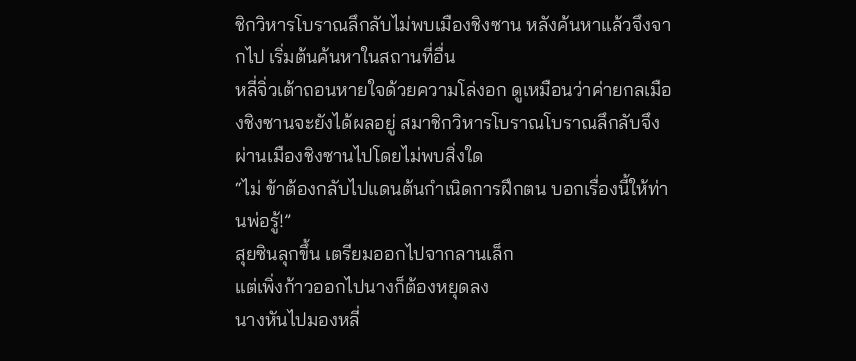ชิกวิหารโบราณลึกลับไม่พบเมืองชิงซาน หลังค้นหาแล้วจึงจากไป เริ่มต้นค้นหาในสถานที่อื่น
หลี่จิ่วเต้าถอนหายใจด้วยความโล่งอก ดูเหมือนว่าค่ายกลเมืองชิงซานจะยังได้ผลอยู่ สมาชิกวิหารโบราณโบราณลึกลับจึงผ่านเมืองชิงซานไปโดยไม่พบสิ่งใด
“ไม่ ข้าต้องกลับไปแดนต้นกำเนิดการฝึกตน บอกเรื่องนี้ให้ท่านพ่อรู้!”
สุยซินลุกขึ้น เตรียมออกไปจากลานเล็ก
แต่เพิ่งก้าวออกไปนางก็ต้องหยุดลง
นางหันไปมองหลี่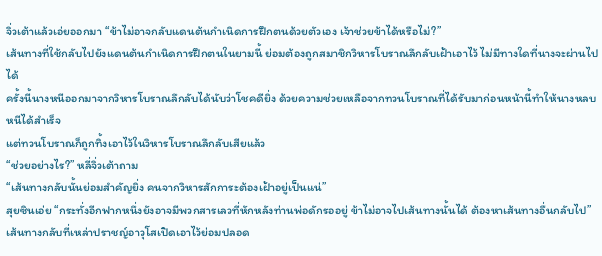จิ่วเต้าแล้วเอ่ยออกมา “ข้าไม่อาจกลับแดนต้นกำเนิดการฝึกตนด้วยตัวเอง เจ้าช่วยข้าได้หรือไม่?”
เส้นทางที่ใช้กลับไปยังแดนต้นกำเนิดการฝึกตนในยามนี้ ย่อมต้องถูกสมาชิกวิหารโบราณลึกลับเฝ้าเอาไว้ ไม่มีทางใดที่นางจะผ่านไปได้
ครั้งนี้นางหนีออกมาจากวิหารโบราณลึกลับได้นับว่าโชคดียิ่ง ด้วยความช่วยเหลือจากทวนโบราณที่ได้รับมาก่อนหน้านี้ทำให้นางหลบหนีได้สำเร็จ
แต่ทวนโบราณก็ถูกทิ้งเอาไว้ในวิหารโบราณลึกลับเสียแล้ว
“ช่วยอย่างไร?” หลี่จิ่วเต้าถาม
“เส้นทางกลับนั้นย่อมสำคัญยิ่ง คนจากวิหารสักการะต้องเฝ้าอยู่เป็นแน่”
สุยซินเอ่ย “กระทั่งอีกฟากหนึ่งยังอาจมีพวกสารเลวที่หักหลังท่านพ่อดักรออยู่ ข้าไม่อาจไปเส้นทางนั้นได้ ต้องหาเส้นทางอื่นกลับไป”
เส้นทางกลับที่เหล่าปราชญ์อาวุโสเปิดเอาไว้ย่อมปลอด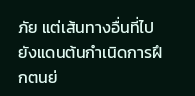ภัย แต่เส้นทางอื่นที่ไปยังแดนต้นกำเนิดการฝึกตนย่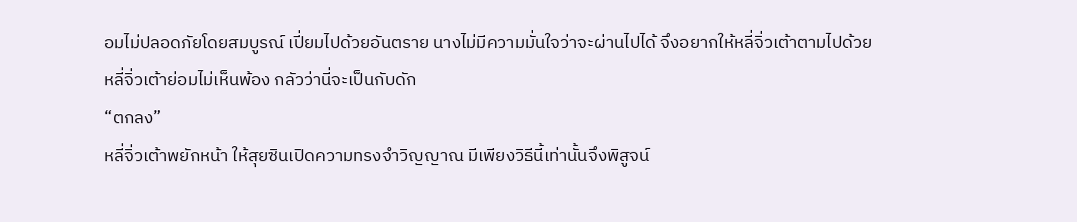อมไม่ปลอดภัยโดยสมบูรณ์ เปี่ยมไปด้วยอันตราย นางไม่มีความมั่นใจว่าจะผ่านไปได้ จึงอยากให้หลี่จิ่วเต้าตามไปด้วย
หลี่จิ่วเต้าย่อมไม่เห็นพ้อง กลัวว่านี่จะเป็นกับดัก
“ตกลง”
หลี่จิ่วเต้าพยักหน้า ให้สุยซินเปิดความทรงจำวิญญาณ มีเพียงวิธีนี้เท่านั้นจึงพิสูจน์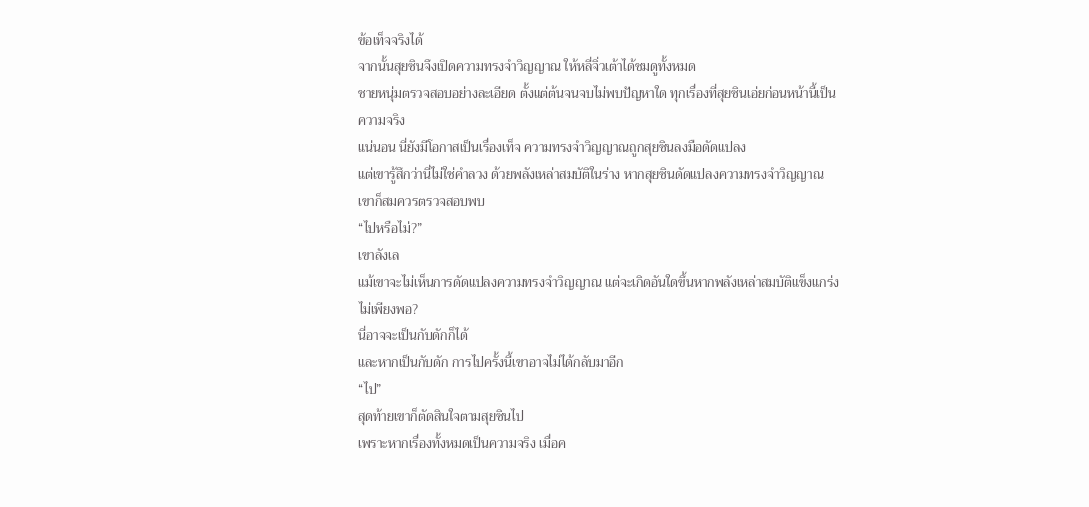ข้อเท็จจริงได้
จากนั้นสุยซินจึงเปิดความทรงจำวิญญาณ ให้หลี่จิ่วเต้าได้ชมดูทั้งหมด
ชายหนุ่มตรวจสอบอย่างละเอียด ตั้งแต่ต้นจนจบไม่พบปัญหาใด ทุกเรื่องที่สุยซินเอ่ยก่อนหน้านี้เป็นความจริง
แน่นอน นี่ยังมีโอกาสเป็นเรื่องเท็จ ความทรงจำวิญญาณถูกสุยซินลงมือดัดแปลง
แต่เขารู้สึกว่านี่ไม่ใช่คำลวง ด้วยพลังเหล่าสมบัติในร่าง หากสุยซินดัดแปลงความทรงจำวิญญาณ เขาก็สมควรตรวจสอบพบ
“ไปหรือไม่?”
เขาลังเล
แม้เขาจะไม่เห็นการดัดแปลงความทรงจำวิญญาณ แต่จะเกิดอันใดขึ้นหากพลังเหล่าสมบัติแข็งแกร่งไม่เพียงพอ?
นี่อาจจะเป็นกับดักก็ได้
และหากเป็นกับดัก การไปครั้งนี้เขาอาจไม่ได้กลับมาอีก
“ไป”
สุดท้ายเขาก็ตัดสินใจตามสุยซินไป
เพราะหากเรื่องทั้งหมดเป็นความจริง เมื่อค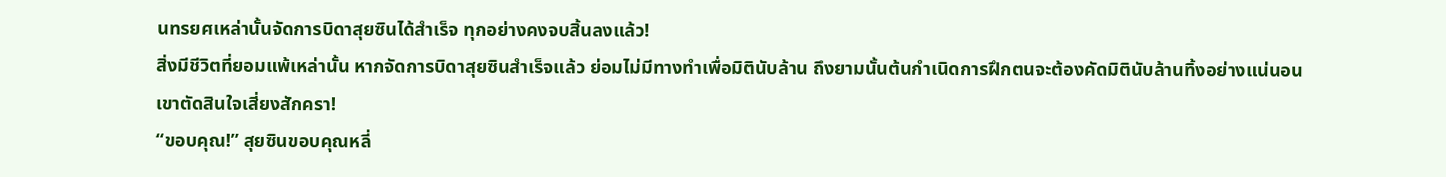นทรยศเหล่านั้นจัดการบิดาสุยซินได้สำเร็จ ทุกอย่างคงจบสิ้นลงแล้ว!
สิ่งมีชีวิตที่ยอมแพ้เหล่านั้น หากจัดการบิดาสุยซินสำเร็จแล้ว ย่อมไม่มีทางทำเพื่อมิตินับล้าน ถึงยามนั้นต้นกำเนิดการฝึกตนจะต้องคัดมิตินับล้านทิ้งอย่างแน่นอน
เขาตัดสินใจเสี่ยงสักครา!
“ขอบคุณ!” สุยซินขอบคุณหลี่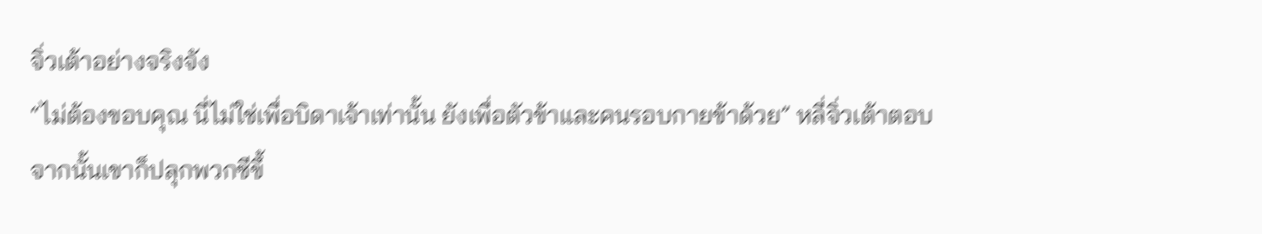จิ่วเต้าอย่างจริงจัง
“ไม่ต้องขอบคุณ นี่ไม่ใช่เพื่อบิดาเจ้าเท่านั้น ยังเพื่อตัวข้าและคนรอบกายข้าด้วย” หลี่จิ่วเต้าตอบ
จากนั้นเขาก็ปลุกพวกซีขึ้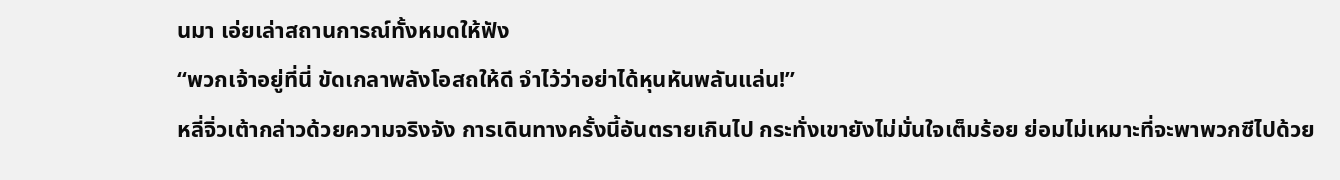นมา เอ่ยเล่าสถานการณ์ทั้งหมดให้ฟัง
“พวกเจ้าอยู่ที่นี่ ขัดเกลาพลังโอสถให้ดี จำไว้ว่าอย่าได้หุนหันพลันแล่น!”
หลี่จิ่วเต้ากล่าวด้วยความจริงจัง การเดินทางครั้งนี้อันตรายเกินไป กระทั่งเขายังไม่มั่นใจเต็มร้อย ย่อมไม่เหมาะที่จะพาพวกซีไปด้วย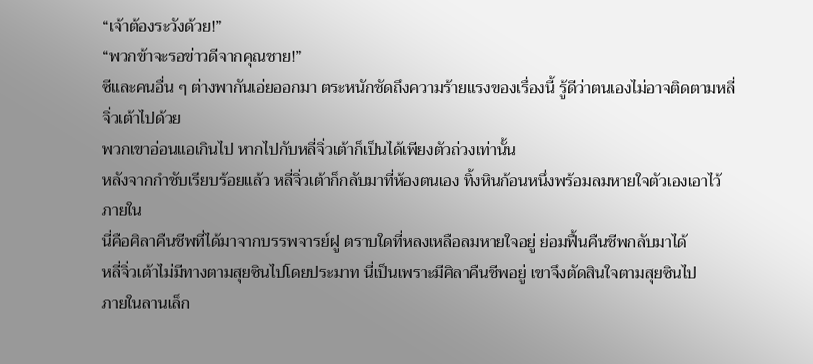“เจ้าต้องระวังด้วย!”
“พวกข้าจะรอข่าวดีจากคุณชาย!”
ซีและคนอื่น ๆ ต่างพากันเอ่ยออกมา ตระหนักชัดถึงความร้ายแรงของเรื่องนี้ รู้ดีว่าตนเองไม่อาจติดตามหลี่จิ่วเต้าไปด้วย
พวกเขาอ่อนแอเกินไป หากไปกับหลี่จิ่วเต้าก็เป็นได้เพียงตัวถ่วงเท่านั้น
หลังจากกำชับเรียบร้อยแล้ว หลี่จิ่วเต้าก็กลับมาที่ห้องตนเอง ทิ้งหินก้อนหนึ่งพร้อมลมหายใจตัวเองเอาไว้ภายใน
นี่คือศิลาคืนชีพที่ได้มาจากบรรพจารย์ฝู ตราบใดที่หลงเหลือลมหายใจอยู่ ย่อมฟื้นคืนชีพกลับมาได้
หลี่จิ่วเต้าไม่มีทางตามสุยซินไปโดยประมาท นี่เป็นเพราะมีศิลาคืนชีพอยู่ เขาจึงตัดสินใจตามสุยซินไป
ภายในลานเล็ก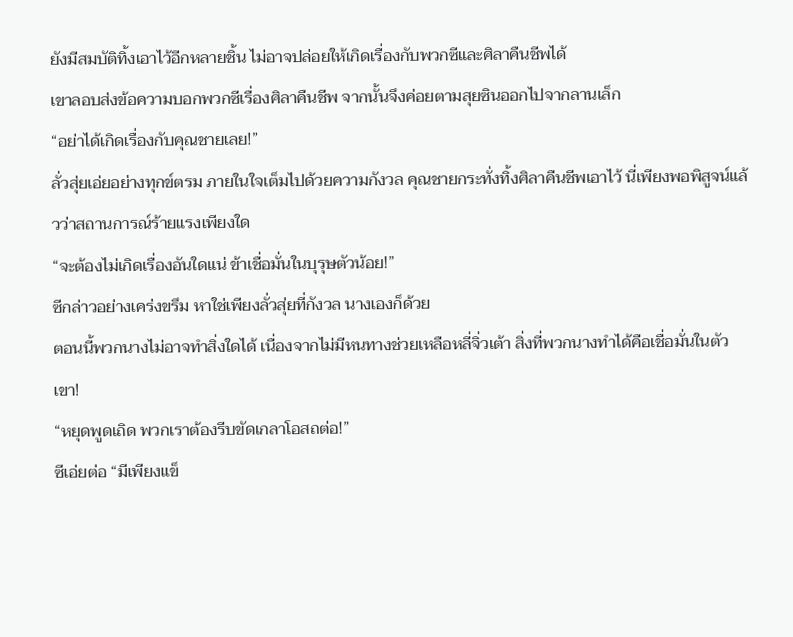ยังมีสมบัติทิ้งเอาไว้อีกหลายชิ้น ไม่อาจปล่อยให้เกิดเรื่องกับพวกซีและศิลาคืนชีพได้
เขาลอบส่งข้อความบอกพวกซีเรื่องศิลาคืนชีพ จากนั้นจึงค่อยตามสุยซินออกไปจากลานเล็ก
“อย่าได้เกิดเรื่องกับคุณชายเลย!”
ลั่วสุ่ยเอ่ยอย่างทุกข์ตรม ภายในใจเต็มไปด้วยความกังวล คุณชายกระทั่งทิ้งศิลาคืนชีพเอาไว้ นี่เพียงพอพิสูจน์แล้วว่าสถานการณ์ร้ายแรงเพียงใด
“จะต้องไม่เกิดเรื่องอันใดแน่ ข้าเชื่อมั่นในบุรุษตัวน้อย!”
ซีกล่าวอย่างเคร่งขรึม หาใช่เพียงลั่วสุ่ยที่กังวล นางเองก็ด้วย
ตอนนี้พวกนางไม่อาจทำสิ่งใดได้ เนื่องจากไม่มีหนทางช่วยเหลือหลี่จิ่วเต้า สิ่งที่พวกนางทำได้คือเชื่อมั่นในตัวเขา!
“หยุดพูดเถิด พวกเราต้องรีบขัดเกลาโอสถต่อ!”
ซีเอ่ยต่อ “มีเพียงแข็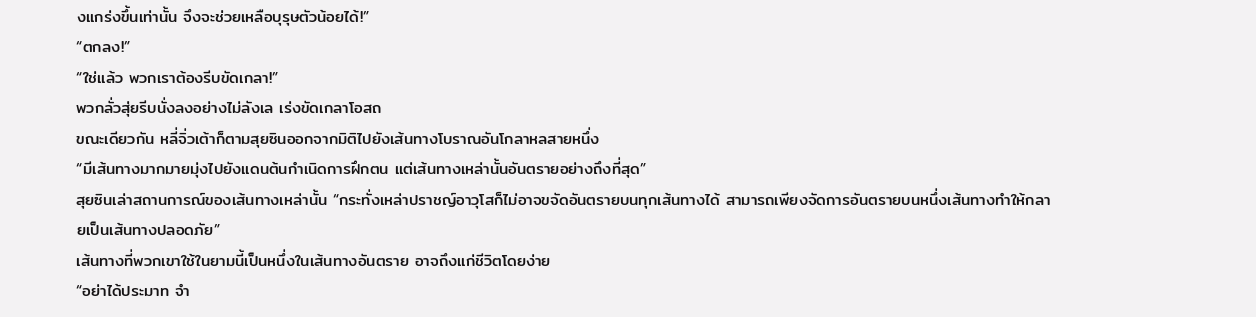งแกร่งขึ้นเท่านั้น จึงจะช่วยเหลือบุรุษตัวน้อยได้!”
“ตกลง!”
“ใช่แล้ว พวกเราต้องรีบขัดเกลา!”
พวกลั่วสุ่ยรีบนั่งลงอย่างไม่ลังเล เร่งขัดเกลาโอสถ
ขณะเดียวกัน หลี่จิ่วเต้าก็ตามสุยซินออกจากมิติไปยังเส้นทางโบราณอันโกลาหลสายหนึ่ง
“มีเส้นทางมากมายมุ่งไปยังแดนต้นกำเนิดการฝึกตน แต่เส้นทางเหล่านั้นอันตรายอย่างถึงที่สุด”
สุยซินเล่าสถานการณ์ของเส้นทางเหล่านั้น “กระทั่งเหล่าปราชญ์อาวุโสก็ไม่อาจขจัดอันตรายบนทุกเส้นทางได้ สามารถเพียงจัดการอันตรายบนหนึ่งเส้นทางทำให้กลายเป็นเส้นทางปลอดภัย”
เส้นทางที่พวกเขาใช้ในยามนี้เป็นหนึ่งในเส้นทางอันตราย อาจถึงแก่ชีวิตโดยง่าย
“อย่าได้ประมาท จำ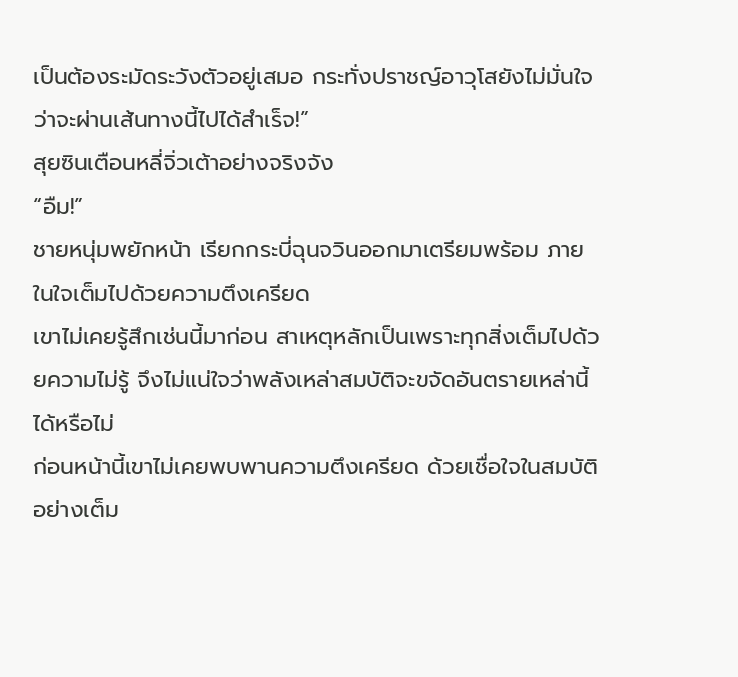เป็นต้องระมัดระวังตัวอยู่เสมอ กระทั่งปราชญ์อาวุโสยังไม่มั่นใจว่าจะผ่านเส้นทางนี้ไปได้สำเร็จ!”
สุยซินเตือนหลี่จิ่วเต้าอย่างจริงจัง
“อืม!”
ชายหนุ่มพยักหน้า เรียกกระบี่ฉุนจวินออกมาเตรียมพร้อม ภายในใจเต็มไปด้วยความตึงเครียด
เขาไม่เคยรู้สึกเช่นนี้มาก่อน สาเหตุหลักเป็นเพราะทุกสิ่งเต็มไปด้วยความไม่รู้ จึงไม่แน่ใจว่าพลังเหล่าสมบัติจะขจัดอันตรายเหล่านี้ได้หรือไม่
ก่อนหน้านี้เขาไม่เคยพบพานความตึงเครียด ด้วยเชื่อใจในสมบัติอย่างเต็ม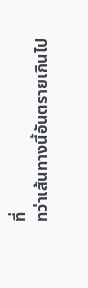ที่
ทว่าเส้นทางนี้อันตรายเกินไป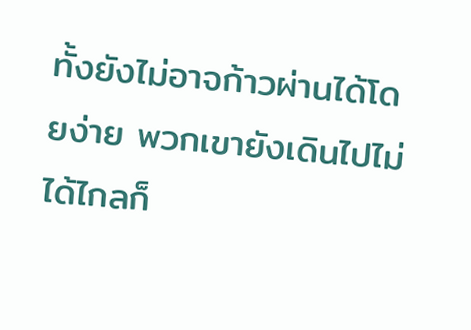ทั้งยังไม่อาจก้าวผ่านได้โดยง่าย พวกเขายังเดินไปไม่ได้ไกลก็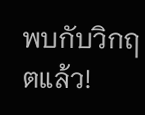พบกับวิกฤตแล้ว!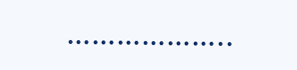………………..